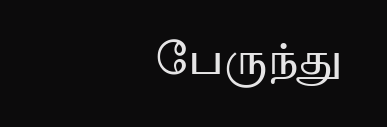பேருந்து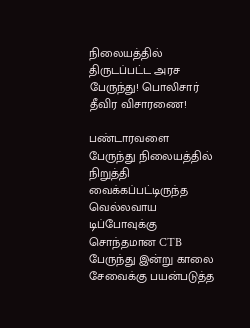நிலையத்தில் திருடப்பட்ட அரச பேருந்து! பொலிசார் தீவிர விசாரணை!

பண்டாரவளை பேருந்து நிலையத்தில் நிறுத்தி வைக்கப்பட்டிருந்த வெல்லவாய டிப்போவுக்கு சொந்தமான CTB பேருந்து இன்று காலை சேவைக்கு பயன்படுத்த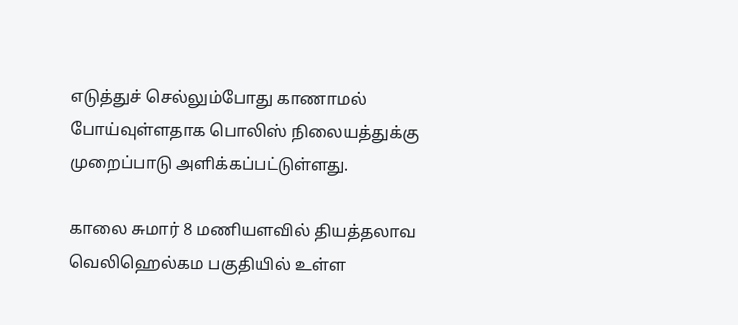எடுத்துச் செல்லும்போது காணாமல் போய்வுள்ளதாக பொலிஸ் நிலையத்துக்கு முறைப்பாடு அளிக்கப்பட்டுள்ளது.

காலை சுமார் 8 மணியளவில் தியத்தலாவ வெலிஹெல்கம பகுதியில் உள்ள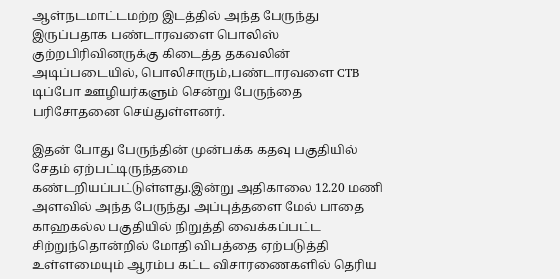ஆள்நடமாட்டமற்ற இடத்தில் அந்த பேருந்து இருப்பதாக பண்டாரவளை பொலிஸ் குற்றபிரிவினருக்கு கிடைத்த தகவலின் அடிப்படையில், பொலிசாரும்,பண்டாரவளை CTB டிப்போ ஊழியர்களும் சென்று பேருந்தை பரிசோதனை செய்துள்ளனர்.

இதன் போது பேருந்தின் முன்பக்க கதவு பகுதியில் சேதம் ஏற்பட்டிருந்தமை கண்டறியப்பட்டுள்ளது.இன்று அதிகாலை 12.20 மணி அளவில் அந்த பேருந்து அப்புத்தளை மேல் பாதை காஹகல்ல பகுதியில் நிறுத்தி வைக்கப்பட்ட சிற்றுந்தொன்றில் மோதி விபத்தை ஏற்படுத்தி உள்ளமையும் ஆரம்ப கட்ட விசாரணைகளில் தெரிய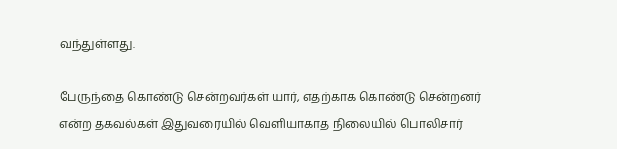வந்துள்ளது.

பேருந்தை கொண்டு சென்றவர்கள் யார், எதற்காக கொண்டு சென்றனர் என்ற தகவல்கள் இதுவரையில் வெளியாகாத நிலையில் பொலிசார்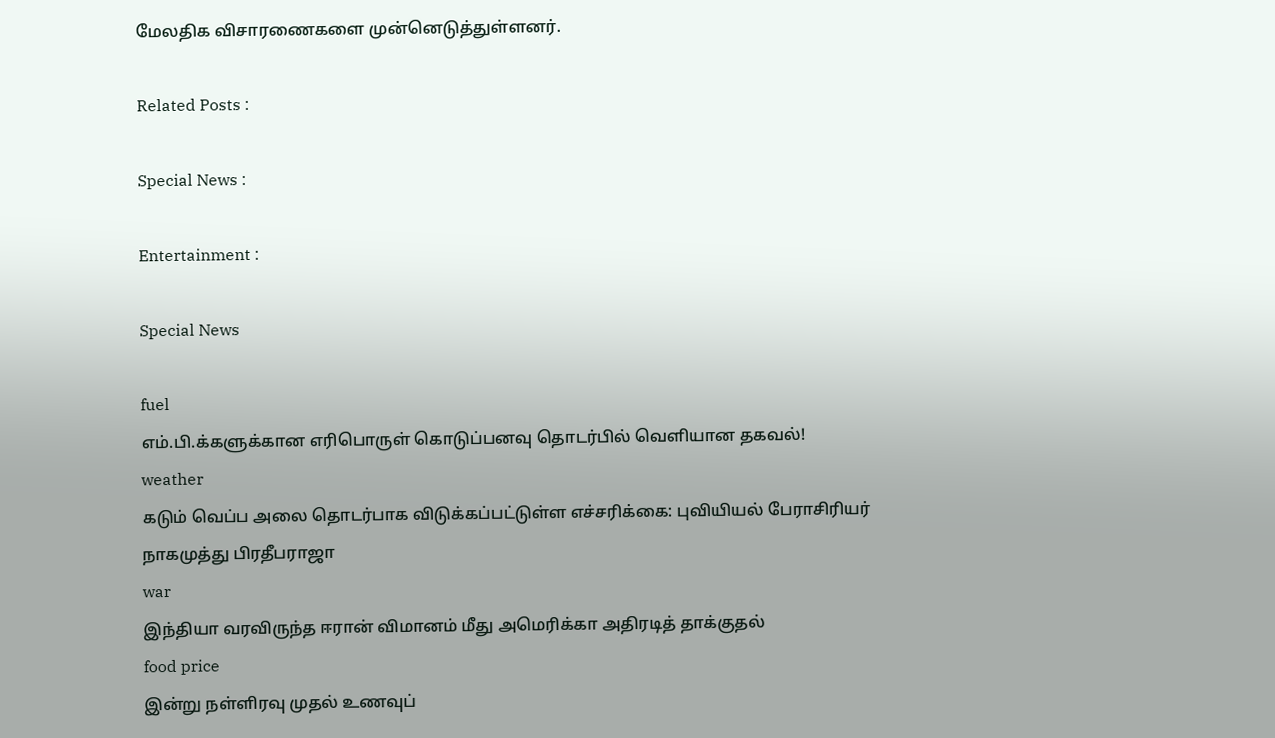மேலதிக விசாரணைகளை முன்னெடுத்துள்ளனர்.

Related Posts :

Special News :

Entertainment :

Special News

fuel
எம்.பி.க்களுக்கான எரிபொருள் கொடுப்பனவு தொடர்பில் வெளியான தகவல்!
weather
கடும் வெப்ப அலை தொடர்பாக விடுக்கப்பட்டுள்ள எச்சரிக்கை: புவியியல் பேராசிரியர் நாகமுத்து பிரதீபராஜா
war
இந்தியா வரவிருந்த ஈரான் விமானம் மீது அமெரிக்கா அதிரடித் தாக்குதல்
food price
இன்று நள்ளிரவு முதல் உணவுப்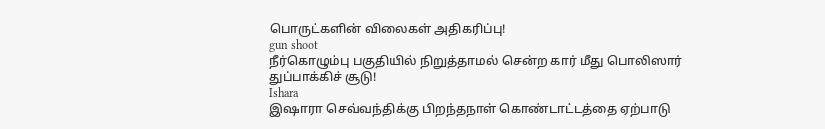பொருட்களின் விலைகள் அதிகரிப்பு!
gun shoot
நீர்கொழும்பு பகுதியில் நிறுத்தாமல் சென்ற கார் மீது பொலிஸார் துப்பாக்கிச் சூடு!
Ishara
இஷாரா செவ்வந்திக்கு பிறந்தநாள் கொண்டாட்டத்தை ஏற்பாடு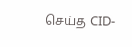செய்த CID-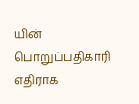யின் பொறுப்பதிகாரி எதிராக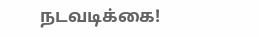நடவடிக்கை!